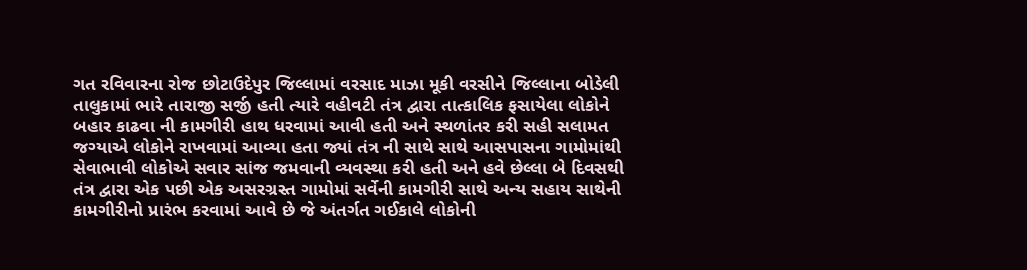ગત રવિવારના રોજ છોટાઉદેપુર જિલ્લામાં વરસાદ માઝા મૂકી વરસીને જિલ્લાના બોડેલી તાલુકામાં ભારે તારાજી સર્જી હતી ત્યારે વહીવટી તંત્ર દ્વારા તાત્કાલિક ફસાયેલા લોકોને બહાર કાઢવા ની કામગીરી હાથ ધરવામાં આવી હતી અને સ્થળાંતર કરી સહી સલામત જગ્યાએ લોકોને રાખવામાં આવ્યા હતા જ્યાં તંત્ર ની સાથે સાથે આસપાસના ગામોમાંથી સેવાભાવી લોકોએ સવાર સાંજ જમવાની વ્યવસ્થા કરી હતી અને હવે છેલ્લા બે દિવસથી તંત્ર દ્વારા એક પછી એક અસરગ્રસ્ત ગામોમાં સર્વેની કામગીરી સાથે અન્ય સહાય સાથેની કામગીરીનો પ્રારંભ કરવામાં આવે છે જે અંતર્ગત ગઈકાલે લોકોની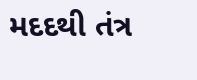મદદથી તંત્ર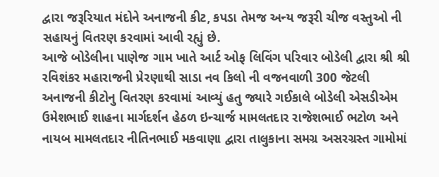દ્વારા જરૂરિયાત મંદોને અનાજની કીટ, કપડા તેમજ અન્ય જરૂરી ચીજ વસ્તુઓ ની સહાયનું વિતરણ કરવામાં આવી રહ્યું છે.
આજે બોડેલીના પાણેજ ગામ ખાતે આર્ટ ઓફ લિવિંગ પરિવાર બોડેલી દ્વારા શ્રી શ્રી રવિશંકર મહારાજની પ્રેરણાથી સાડા નવ કિલો ની વજનવાળી 300 જેટલી અનાજની કીટોનુ વિતરણ કરવામાં આવ્યું હતુ જ્યારે ગઈકાલે બોડેલી એસડીએમ ઉમેશભાઈ શાહના માર્ગદર્શન હેઠળ ઇન્ચાર્જ મામલતદાર રાજેશભાઈ ભટોળ અને નાયબ મામલતદાર નીતિનભાઈ મકવાણા દ્વારા તાલુકાના સમગ્ર અસરગ્રસ્ત ગામોમાં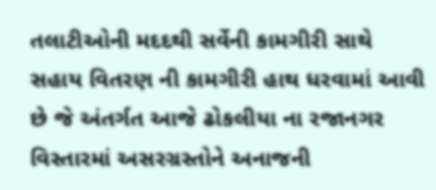તલાટીઓની મદદથી સર્વેની કામગીરી સાથે સહાય વિતરણ ની કામગીરી હાથ ધરવામાં આવી છે જે અંતર્ગત આજે ઢોકલીયા ના રજાનગર વિસ્તારમાં અસરગ્રસ્તોને અનાજની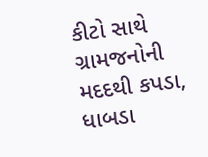કીટો સાથે ગ્રામજનોની મદદથી કપડા, ધાબડા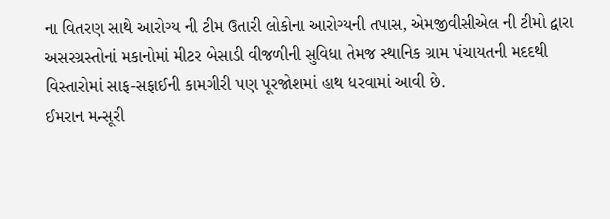ના વિતરણ સાથે આરોગ્ય ની ટીમ ઉતારી લોકોના આરોગ્યની તપાસ, એમજીવીસીએલ ની ટીમો દ્વારા અસરગ્રસ્તોનાં મકાનોમાં મીટર બેસાડી વીજળીની સુવિધા તેમજ સ્થાનિક ગ્રામ પંચાયતની મદદથી વિસ્તારોમાં સાફ-સફાઈની કામગીરી પણ પૂરજોશમાં હાથ ધરવામાં આવી છે.
ઈમરાન મન્સૂરી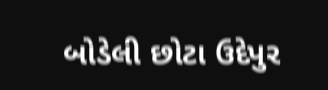બોડેલી છોટા ઉદેપુર